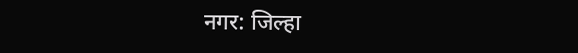नगर: जिल्हा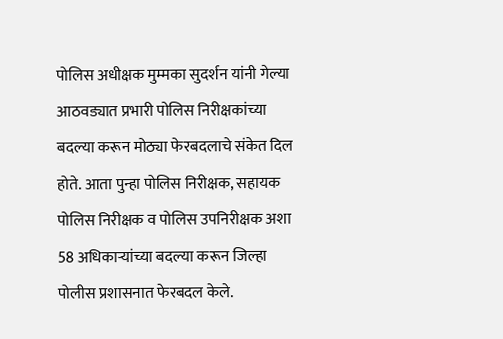पोलिस अधीक्षक मुम्मका सुदर्शन यांनी गेल्या आठवड्यात प्रभारी पोलिस निरीक्षकांच्या बदल्या करून मोठ्या फेरबदलाचे संकेत दिल होते. आता पुन्हा पोलिस निरीक्षक, सहायक पोलिस निरीक्षक व पोलिस उपनिरीक्षक अशा 58 अधिकाऱ्यांच्या बदल्या करून जिल्हा पोलीस प्रशासनात फेरबदल केले.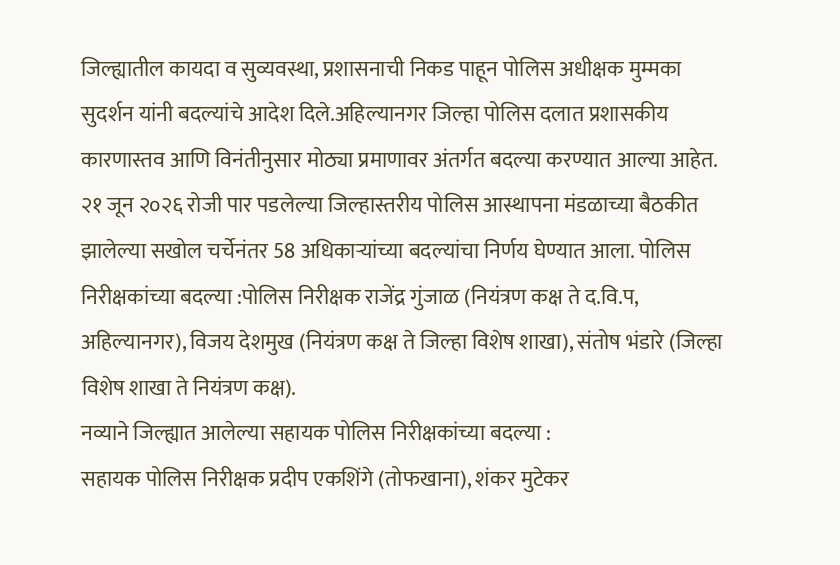जिल्ह्यातील कायदा व सुव्यवस्था, प्रशासनाची निकड पाहून पोलिस अधीक्षक मुम्मका सुदर्शन यांनी बदल्यांचे आदेश दिले.अहिल्यानगर जिल्हा पोलिस दलात प्रशासकीय कारणास्तव आणि विनंतीनुसार मोठ्या प्रमाणावर अंतर्गत बदल्या करण्यात आल्या आहेत.
२१ जून २०२६ रोजी पार पडलेल्या जिल्हास्तरीय पोलिस आस्थापना मंडळाच्या बैठकीत झालेल्या सखोल चर्चेनंतर 58 अधिकाऱ्यांच्या बदल्यांचा निर्णय घेण्यात आला. पोलिस निरीक्षकांच्या बदल्या :पोलिस निरीक्षक राजेंद्र गुंजाळ (नियंत्रण कक्ष ते द.वि.प, अहिल्यानगर), विजय देशमुख (नियंत्रण कक्ष ते जिल्हा विशेष शाखा), संतोष भंडारे (जिल्हा विशेष शाखा ते नियंत्रण कक्ष).
नव्याने जिल्ह्यात आलेल्या सहायक पोलिस निरीक्षकांच्या बदल्या :
सहायक पोलिस निरीक्षक प्रदीप एकशिंगे (तोफखाना), शंकर मुटेकर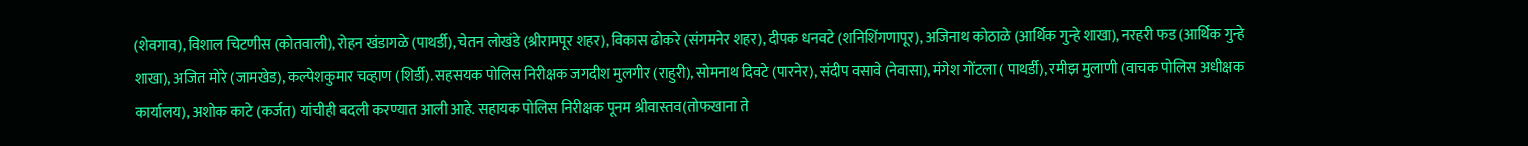(शेवगाव), विशाल चिटणीस (कोतवाली), रोहन खंडागळे (पाथर्डी), चेतन लोखंडे (श्रीरामपूर शहर), विकास ढोकरे (संगमनेर शहर), दीपक धनवटे (शनिशिंगणापूर), अजिनाथ कोठाळे (आर्थिक गुन्हे शाखा), नरहरी फड (आर्थिक गुन्हे शाखा), अजित मोरे (जामखेड), कल्पेशकुमार चव्हाण (शिर्डी). सहसयक पोलिस निरीक्षक जगदीश मुलगीर (राहुरी), सोमनाथ दिवटे (पारनेर), संदीप वसावे (नेवासा), मंगेश गोंटला ( पाथर्डी), रमीझ मुलाणी (वाचक पोलिस अधीक्षक कार्यालय), अशोक काटे (कर्जत) यांचीही बदली करण्यात आली आहे. सहायक पोलिस निरीक्षक पूनम श्रीवास्तव(तोफखाना ते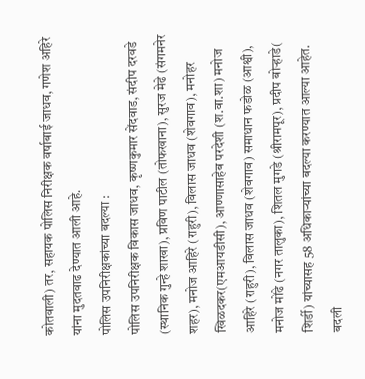कोतवाली) तर, सहायक पोलिस निरीक्षक वर्षाबाई जाधव, गणेश अहिरे यांना मुदतवाढ देण्यात आली आहे.
पोलिस उपनिरीक्षकांच्या बदल्या :
पोलिस उपनिरीक्षक विकास जाधव, कृष्णकुमार सेंदवाड, संदीप दरवडे (स्थानिक गुन्हे शाखा), प्रविण पाटील (तोफखाना), सुरज मेढे (संगमनेर शहर), मनोज आहिरे (राहुरी), विलास जाधव (शेवगाव), मनोहर खिळदकर(एमआयडीसी), आण्णासाहेब परदेशी (श.वा.शा) मनोज आहिरे (राहुरी), विलास जाधव (शेवगाव) समाधान फडोळ (आश्वी), मनोज मोंढे (नगर तालुका), शितल मुगडे (श्रीरामपूर), प्रदीप बोऱ्हाडे( शिर्डी) यांच्यासह 58 अधिकाऱ्यांच्या बदल्या करण्यात आल्या आहेत. बदली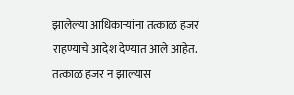झालेल्या आधिकाऱ्यांना तत्काळ हजर राहण्याचे आदेश देण्यात आले आहेत. तत्काळ हजर न झाल्यास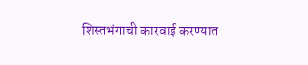शिस्तभंगाची कारवाई करण्यात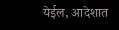येईल, आदेशात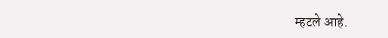म्हटले आहे.